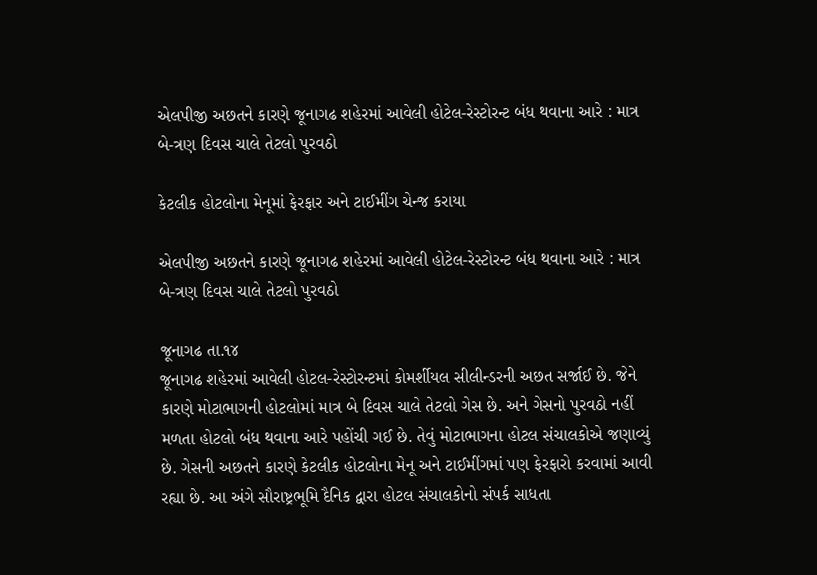એલપીજી અછતને કારણે જૂનાગઢ શહેરમાં આવેલી હોટેલ-રેસ્ટોરન્ટ બંધ થવાના આરે : માત્ર બે-ત્રણ દિવસ ચાલે તેટલો પુરવઠો

કેટલીક હોટલોના મેનૂમાં ફેરફાર અને ટાઈમીંગ ચેન્જ કરાયા

એલપીજી અછતને કારણે જૂનાગઢ શહેરમાં આવેલી હોટેલ-રેસ્ટોરન્ટ બંધ થવાના આરે : માત્ર બે-ત્રણ દિવસ ચાલે તેટલો પુરવઠો

જૂનાગઢ તા.૧૪
જૂનાગઢ શહેરમાં આવેલી હોટલ-રેસ્ટોરન્ટમાં કોમર્શીયલ સીલીન્ડરની અછત સર્જાઈ છે. જેને કારણે મોટાભાગની હોટલોમાં માત્ર બે દિવસ ચાલે તેટલો ગેસ છે. અને ગેસનો પુરવઠો નહીં મળતા હોટલો બંધ થવાના આરે પહોંચી ગઈ છે. તેવું મોટાભાગના હોટલ સંચાલકોએ જણાવ્યું છે. ગેસની અછતને કારણે કેટલીક હોટલોના મેનૂ અને ટાઈમીંગમાં પણ ફેરફારો કરવામાં આવી રહ્યા છે. આ અંગે સૌરાષ્ટ્રભૂમિ દૈનિક દ્વારા હોટલ સંચાલકોનો સંપર્ક સાધતા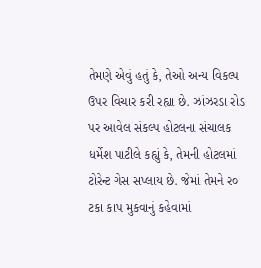તેમણે એવું હતું કે, તેઓ અન્ય વિકલ્પ ઉપર વિચાર કરી રહ્યા છે. ઝાંઝરડા રોડ પર આવેલ સંકલ્પ હોટલના સંચાલક ધર્મેશ પાટીલે કહ્યું કે, તેમની હોટલમાં ટોરેન્ટ ગેસ સપ્લાય છે. જેમાં તેમને ર૦ ટકા કાપ મુકવાનું કહેવામાં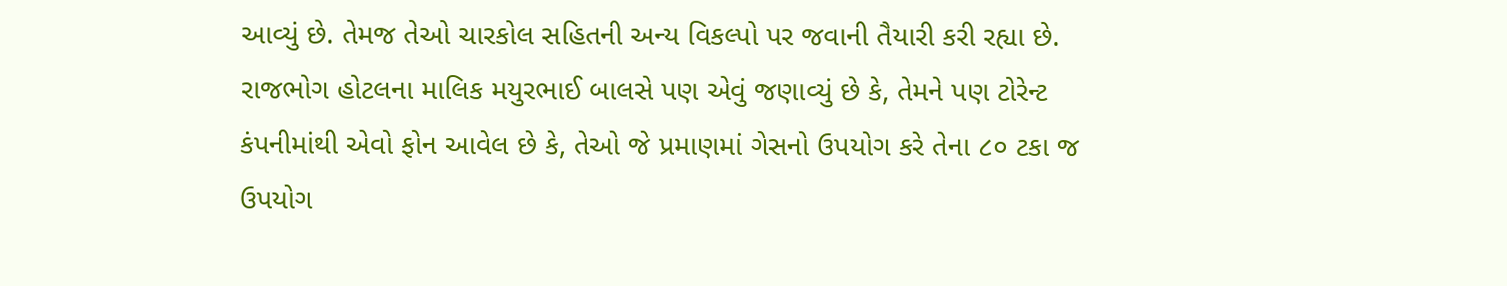આવ્યું છે. તેમજ તેઓ ચારકોલ સહિતની અન્ય વિકલ્પો પર જવાની તૈયારી કરી રહ્યા છે. રાજભોગ હોટલના માલિક મયુરભાઈ બાલસે પણ એવું જણાવ્યું છે કે, તેમને પણ ટોરેન્ટ કંપનીમાંથી એવો ફોન આવેલ છે કે, તેઓ જે પ્રમાણમાં ગેસનો ઉપયોગ કરે તેના ૮૦ ટકા જ ઉપયોગ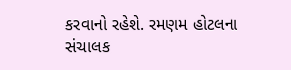કરવાનો રહેશે. રમણમ હોટલના સંચાલક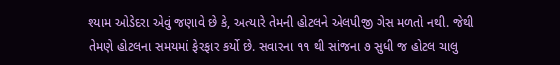શ્યામ ઓડેદરા એવું જણાવે છે કે, અત્યારે તેમની હોટલને એલપીજી ગેસ મળતો નથી. જેથી તેમણે હોટલના સમયમાં ફેરફાર કર્યો છે. સવારના ૧૧ થી સાંજના ૭ સુધી જ હોટલ ચાલુ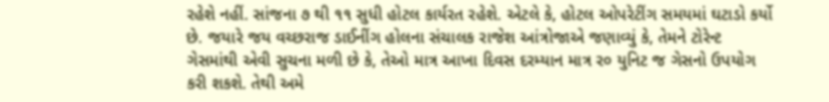રહેશે નહીં. સાંજના ૭ થી ૧૧ સુધી હોટલ કાર્યરત રહેશે. એટલે કે, હોટલ ઓપરેટીંગ સમયમાં ઘટાડો કર્યો છે. જયારે જય વચ્છરાજ ડાઈનીંગ હોલના સંચાલક રાજેશ આંત્રોજાએ જણાવ્યું કે, તેમને ટોરેન્ટ ગેસમાંથી એવી સુચના મળી છે કે, તેઓ માત્ર આખા દિવસ દરમ્યાન માત્ર ર૦ યુનિટ જ ગેસનો ઉપયોગ કરી શકશે. તેથી અમે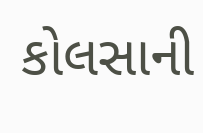કોલસાની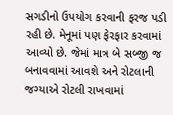સગડીનો ઉપયોગ કરવાની ફરજ પડી રહી છે. મેનૂમાં પણ ફેરફાર કરવામાં આવ્યો છે. જેમાં માત્ર બે સબ્જી જ બનાવવામાં આવશે અને રોટલાની જગ્યાએ રોટલી રાખવામાં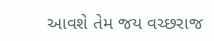આવશે તેમ જય વચ્છરાજ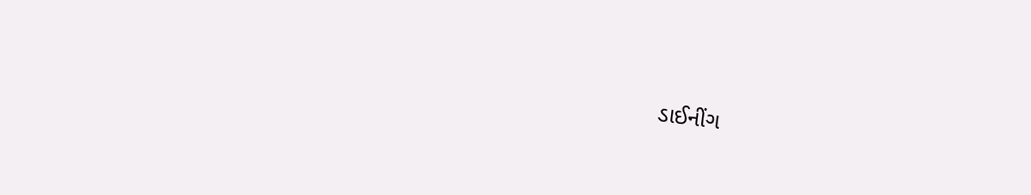ડાઈનીંગ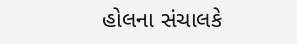હોલના સંચાલકે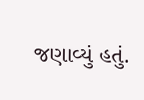જણાવ્યું હતું.